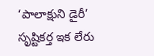‘పాలాక్షుని డైరీ’ సృష్టికర్త ఇక లేరు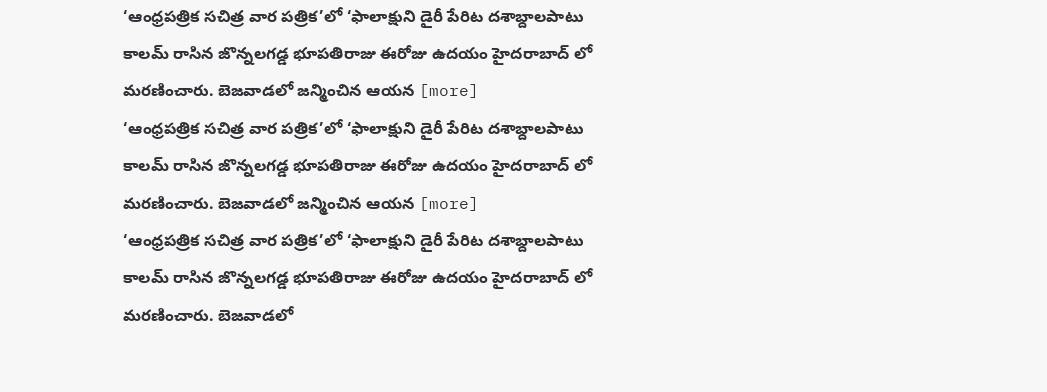‘ఆంధ్రపత్రిక సచిత్ర వార పత్రిక’లో ‘ఫాలాక్షుని డైరీ పేరిట దశాబ్దాలపాటు కాలమ్ రాసిన జొన్నలగడ్డ భూపతిరాజు ఈరోజు ఉదయం హైదరాబాద్ లో మరణించారు. బెజవాడలో జన్మించిన ఆయన [more]
‘ఆంధ్రపత్రిక సచిత్ర వార పత్రిక’లో ‘ఫాలాక్షుని డైరీ పేరిట దశాబ్దాలపాటు కాలమ్ రాసిన జొన్నలగడ్డ భూపతిరాజు ఈరోజు ఉదయం హైదరాబాద్ లో మరణించారు. బెజవాడలో జన్మించిన ఆయన [more]
‘ఆంధ్రపత్రిక సచిత్ర వార పత్రిక’లో ‘ఫాలాక్షుని డైరీ పేరిట దశాబ్దాలపాటు కాలమ్ రాసిన జొన్నలగడ్డ భూపతిరాజు ఈరోజు ఉదయం హైదరాబాద్ లో మరణించారు. బెజవాడలో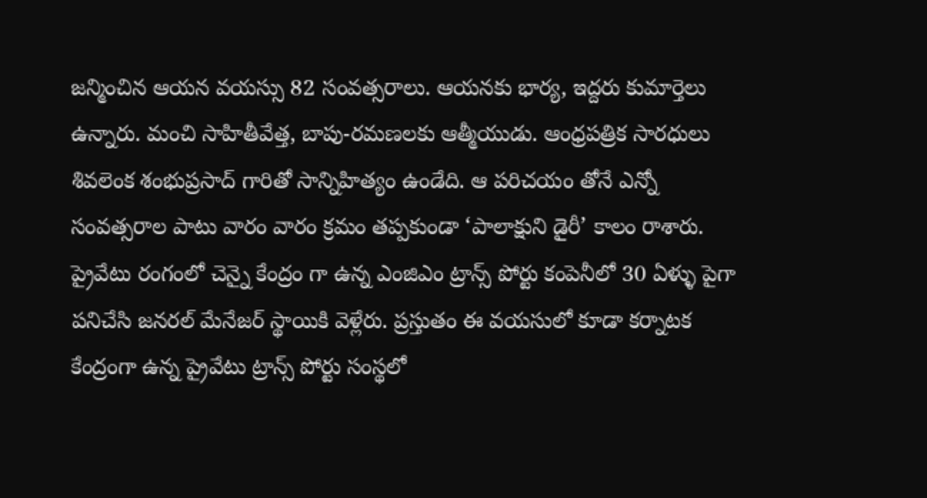జన్మించిన ఆయన వయస్సు 82 సంవత్సరాలు. ఆయనకు భార్య, ఇద్దరు కుమార్తెలు ఉన్నారు. మంచి సాహితీవేత్త, బాపు-రమణలకు ఆత్మీయుడు. ఆంధ్రపత్రిక సారధులు శివలెంక శంభుప్రసాద్ గారితో సాన్నిహిత్యం ఉండేది. ఆ పరిచయం తోనే ఎన్నో సంవత్సరాల పాటు వారం వారం క్రమం తప్పకుండా ‘పాలాక్షుని డైరీ’ కాలం రాశారు. ప్రైవేటు రంగంలో చెన్నై కేంద్రం గా ఉన్న ఎంజిఎం ట్రాన్స్ పోర్టు కంపెనీలో 30 ఏళ్ళు పైగా పనిచేసి జనరల్ మేనేజర్ స్థాయికి వెళ్లేరు. ప్రస్తుతం ఈ వయసులో కూడా కర్నాటక కేంద్రంగా ఉన్న ప్రైవేటు ట్రాన్స్ పోర్టు సంస్థలో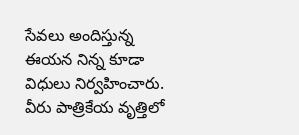సేవలు అందిస్తున్న ఈయన నిన్న కూడా విధులు నిర్వహించారు. వీరు పాత్రికేయ వృత్తిలో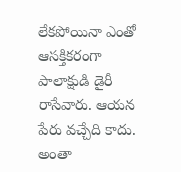లేకపోయినా ఎంతో ఆసక్తికరంగా పాలాక్షుడి డైరీ రాసేవారు. ఆయన పేరు వచ్చేది కాదు. అంతా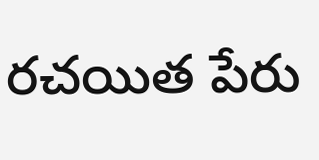రచయిత పేరు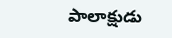పాలాక్షుడు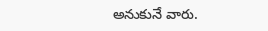అనుకునే వారు.